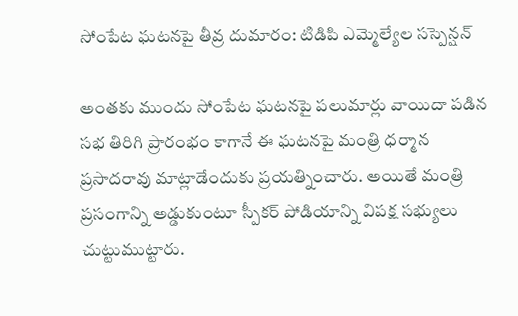సోంపేట ఘటనపై తీవ్ర దుమారం: టిడిపి ఎమ్మెల్యేల సస్పెన్షన్

అంతకు ముందు సోంపేట ఘటనపై పలుమార్లు వాయిదా పడిన సభ తిరిగి ప్రారంభం కాగానే ఈ ఘటనపై మంత్రి ధర్మాన ప్రసాదరావు మాట్లాడేందుకు ప్రయత్నించారు. అయితే మంత్రి ప్రసంగాన్ని అడ్డుకుంటూ స్పీకర్ పోడియాన్ని విపక్ష సభ్యులు చుట్టుముట్టారు.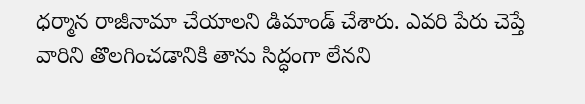ధర్మాన రాజీనామా చేయాలని డిమాండ్ చేశారు. ఎవరి పేరు చెప్తే వారిని తొలగించడానికి తాను సిద్ధంగా లేనని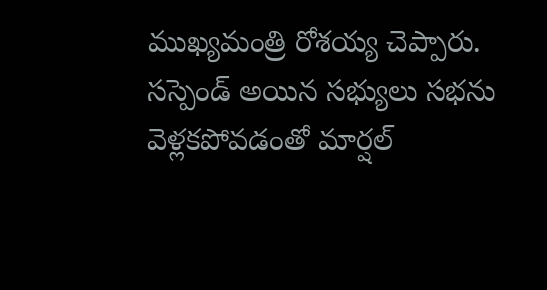ముఖ్యమంత్రి రోశయ్య చెప్పారు.
సస్పెండ్ అయిన సభ్యులు సభను వెళ్లకపోవడంతో మార్షల్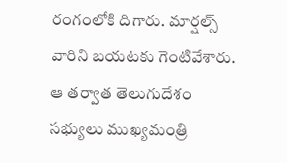రంగంలోకి దిగారు. మార్షల్స్ వారిని బయటకు గెంటివేశారు. ఆ తర్వాత తెలుగుదేశం సభ్యులు ముఖ్యమంత్రి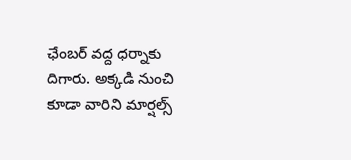ఛేంబర్ వద్ద ధర్నాకు దిగారు. అక్కడి నుంచి కూడా వారిని మార్షల్స్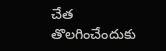చేత తొలగించేందుకు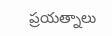ప్రయత్నాలు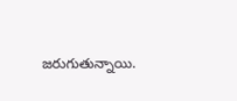జరుగుతున్నాయి.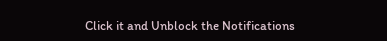Click it and Unblock the Notifications